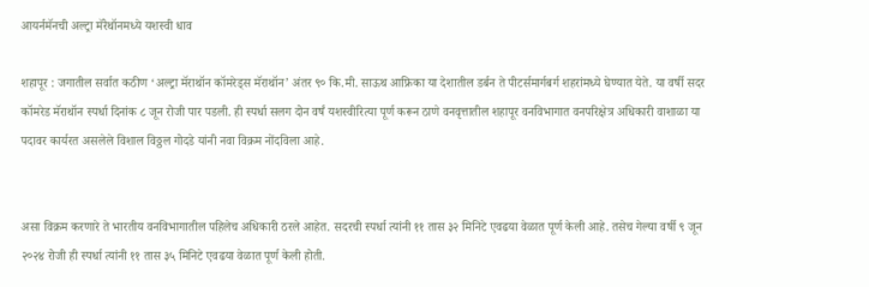आयर्नमॅनची अल्ट्रा मॅरेथॉनमध्ये यशस्वी धाव

शहापूर : जगातील सर्वात कठीण ‘अल्ट्रा मॅराथॉन कॉमरेड्स मॅराथॉन’ अंतर ९० कि.मी. साऊथ आफ्रिका या देशातील डर्बन ते पीटर्समार्गबर्ग शहरांमध्ये घेण्यात येते. या वर्षी सदर कॉमरेड मॅराथॉन स्पर्धा दिनांक ८ जून रोजी पार पडली. ही स्पर्धा सलग दोन वर्षं यशस्वीरित्या पूर्ण करून ठाणे वनवृत्तातील शहापूर वनविभागात वनपरिक्षेत्र अधिकारी वाशाळा या पदावर कार्यरत असलेले विशाल विठ्ठल गोदडे यांनी नवा विक्रम नोंदविला आहे.


असा विक्रम करणारे ते भारतीय वनविभागातील पहिलेच अधिकारी ठरले आहेत. सदरची स्पर्धा त्यांनी ११ तास ३२ मिनिटे एवढया वेळात पूर्ण केली आहे. तसेच गेल्या वर्षी ९ जून २०२४ रोजी ही स्पर्धा त्यांनी ११ तास ३५ मिनिटे एवढया वेळात पूर्ण केली होती.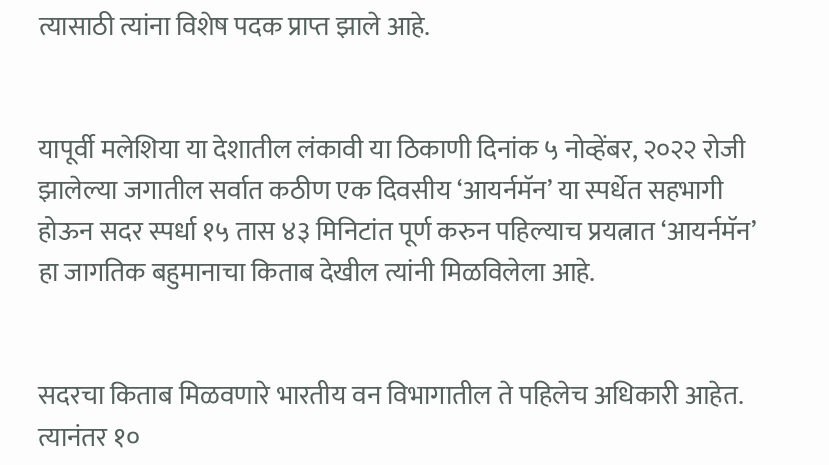त्यासाठी त्यांना विशेष पदक प्राप्त झाले आहे.


यापूर्वी मलेशिया या देशातील लंकावी या ठिकाणी दिनांक ५ नोव्हेंबर, २०२२ रोजी झालेल्या जगातील सर्वात कठीण एक दिवसीय ‘आयर्नमॅन’ या स्पर्धेत सहभागी होऊन सदर स्पर्धा १५ तास ४३ मिनिटांत पूर्ण करुन पहिल्याच प्रयत्नात ‘आयर्नमॅन’ हा जागतिक बहुमानाचा किताब देखील त्यांनी मिळविलेला आहे.


सदरचा किताब मिळवणारे भारतीय वन विभागातील ते पहिलेच अधिकारी आहेत. त्यानंतर १०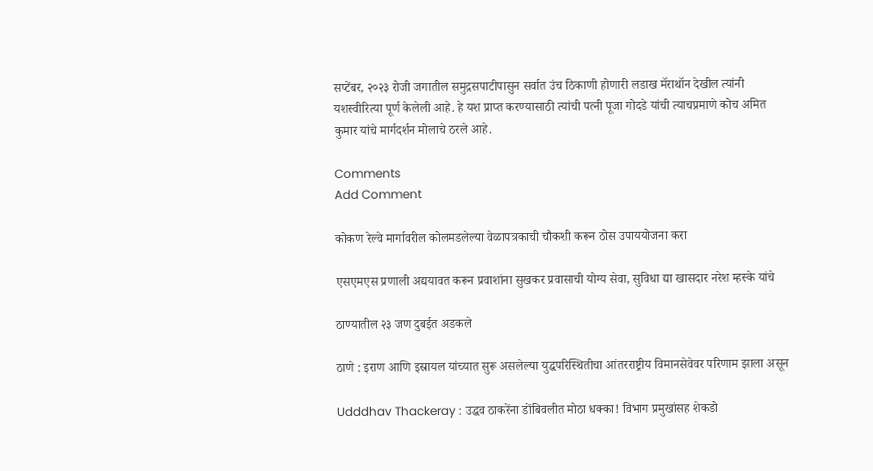सप्टेंबर, २०२३ रोजी जगातील समुद्रसपाटीपासुन सर्वात उंच ठिकाणी होणारी लडाख मॅराथॉन देखील त्यांनी यशस्वीरित्या पूर्ण केलेली आहे. हे यश प्राप्त करण्यासाठी त्यांची पत्नी पूजा गोदडे यांची त्याचप्रमाणे कोच अमित कुमार यांचे मार्गदर्शन मोलाचे ठरले आहे.

Comments
Add Comment

कोकण रेल्वे मार्गावरील कोलमडलेल्या वेळापत्रकाची चौकशी करून ठोस उपाययोजना करा

एसएमएस प्रणाली अद्ययावत करून प्रवाशांना सुखकर प्रवासाची योग्य सेवा, सुविधा द्या खासदार नरेश म्हस्के यांचे

ठाण्यातील २३ जण दुबईत अडकले

ठाणे : इराण आणि इस्रायल यांच्यात सुरू असलेल्या युद्धपरिस्थितीचा आंतरराष्ट्रीय विमानसेवेवर परिणाम झाला असून

Udddhav Thackeray : उद्धव ठाकरेंना डोंबिवलीत मोठा धक्का! विभाग प्रमुखांसह शेकडो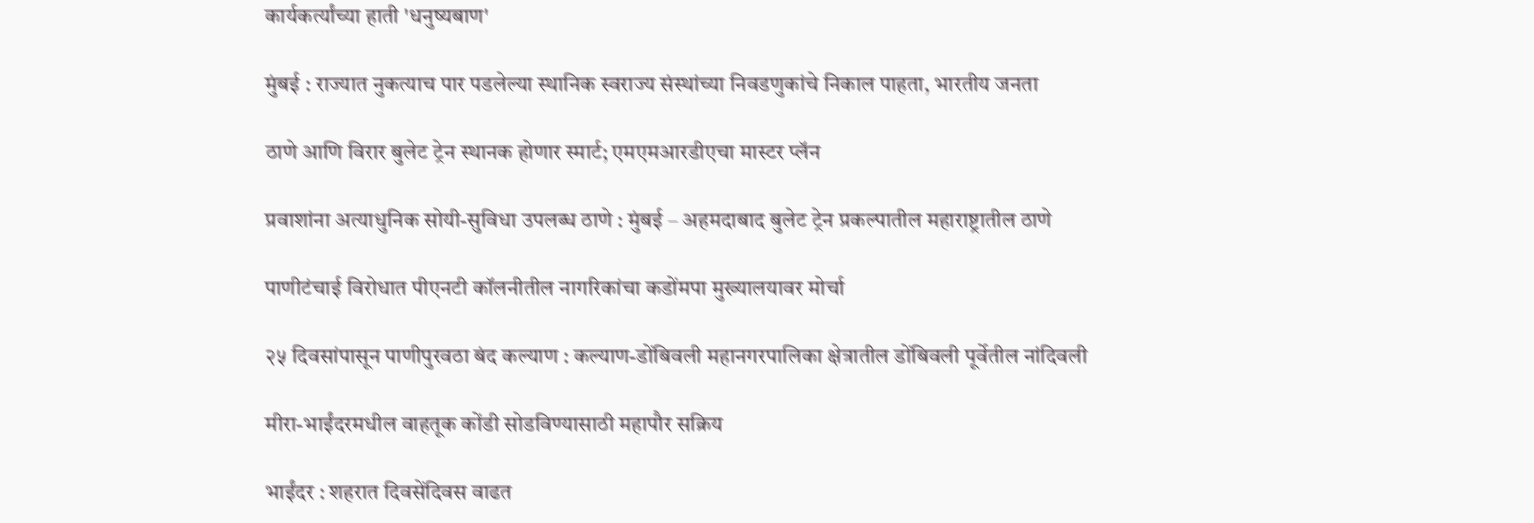कार्यकर्त्यांच्या हाती 'धनुष्यबाण'

मुंबई : राज्यात नुकत्याच पार पडलेल्या स्थानिक स्वराज्य संस्थांच्या निवडणुकांचे निकाल पाहता, भारतीय जनता

ठाणे आणि विरार बुलेट ट्रेन स्थानक होणार स्मार्ट; एमएमआरडीएचा मास्टर प्लॅन

प्रवाशांना अत्याधुनिक सोयी-सुविधा उपलब्ध ठाणे : मुंबई – अहमदाबाद बुलेट ट्रेन प्रकल्पातील महाराष्ट्रातील ठाणे

पाणीटंचाई विरोधात पीएनटी कॉलनीतील नागरिकांचा कडोंमपा मुख्यालयावर मोर्चा

२५ दिवसांपासून पाणीपुरवठा बंद कल्याण : कल्याण-डोंबिवली महानगरपालिका क्षेत्रातील डोंबिवली पूर्वेतील नांदिवली

मीरा-भाईंदरमधील वाहतूक कोंडी सोडविण्यासाठी महापौर सक्रिय

भाईंदर : शहरात दिवसेंदिवस वाढत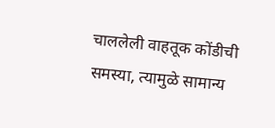चाललेली वाहतूक कोंडीची समस्या, त्यामुळे सामान्य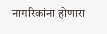नागरिकांना होणारा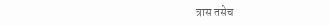त्रास तसेच